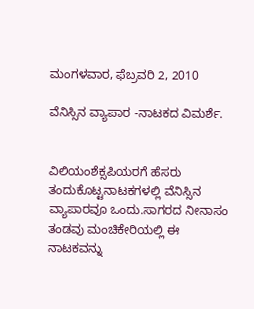ಮಂಗಳವಾರ, ಫೆಬ್ರವರಿ 2, 2010

ವೆನಿಸ್ಸಿನ ವ್ಯಾಪಾರ -ನಾಟಕದ ವಿಮರ್ಶೆ.


ವಿಲಿಯಂಶೆಕ್ಸಪಿಯರಗೆ ಹೆಸರು ತಂದುಕೊಟ್ಟನಾಟಕಗಳಲ್ಲಿ ವೆನಿಸ್ಸಿನ ವ್ಯಾಪಾರವೂ ಒಂದು.ಸಾಗರದ ನೀನಾಸಂ ತಂಡವು ಮಂಚಿಕೇರಿಯಲ್ಲಿ ಈ ನಾಟಕವನ್ನು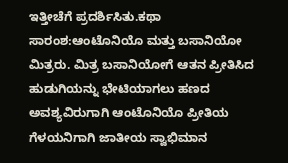ಇತ್ತೀಚೆಗೆ ಪ್ರದರ್ಶಿಸಿತು.ಕಥಾ ಸಾರಂಶ:ಆಂಟೊನಿಯೊ ಮತ್ತು ಬಸಾನಿಯೋ ಮಿತ್ರರು. ಮಿತ್ರ ಬಸಾನಿಯೋಗೆ ಆತನ ಪ್ರೀತಿಸಿದ ಹುಡುಗಿಯನ್ನು ಭೇಟಿಯಾಗಲು ಹಣದ ಅವಶ್ಯವಿರುಗಾಗಿ ಆಂಟೊನಿಯೊ ಪ್ರೀತಿಯ ಗೆಳಯನಿಗಾಗಿ ಜಾತೀಯ ಸ್ವಾಭಿಮಾನ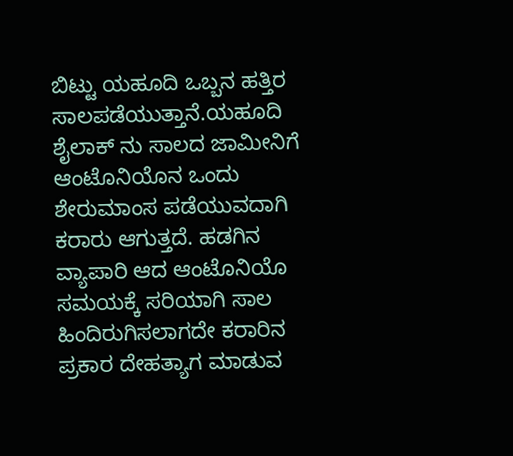ಬಿಟ್ಟು ಯಹೂದಿ ಒಬ್ಬನ ಹತ್ತಿರ ಸಾಲಪಡೆಯುತ್ತಾನೆ.ಯಹೂದಿ ಶೈಲಾಕ್ ನು ಸಾಲದ ಜಾಮೀನಿಗೆ ಆಂಟೊನಿಯೊನ ಒಂದು ಶೇರುಮಾಂಸ ಪಡೆಯುವದಾಗಿ ಕರಾರು ಆಗುತ್ತದೆ. ಹಡಗಿನ ವ್ಯಾಪಾರಿ ಆದ ಆಂಟೊನಿಯೊ ಸಮಯಕ್ಕೆ ಸರಿಯಾಗಿ ಸಾಲ ಹಿಂದಿರುಗಿಸಲಾಗದೇ ಕರಾರಿನ ಪ್ರಕಾರ ದೇಹತ್ಯಾಗ ಮಾಡುವ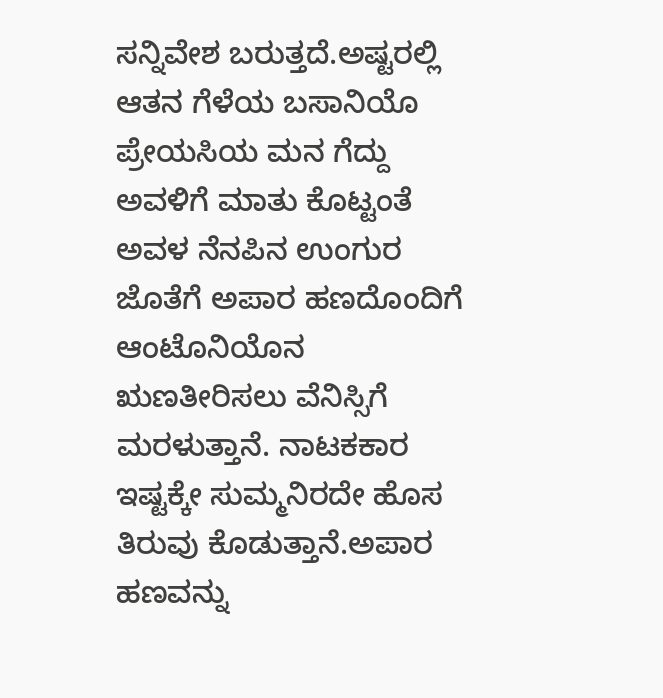ಸನ್ನಿವೇಶ ಬರುತ್ತದೆ.ಅಷ್ಟರಲ್ಲಿ ಆತನ ಗೆಳೆಯ ಬಸಾನಿಯೊ ಪ್ರೇಯಸಿಯ ಮನ ಗೆದ್ದು ಅವಳಿಗೆ ಮಾತು ಕೊಟ್ಟಂತೆ ಅವಳ ನೆನಪಿನ ಉಂಗುರ ಜೊತೆಗೆ ಅಪಾರ ಹಣದೊಂದಿಗೆ ಆಂಟೊನಿಯೊನ ಋಣತೀರಿಸಲು ವೆನಿಸ್ಸಿಗೆ ಮರಳುತ್ತಾನೆ. ನಾಟಕಕಾರ ಇಷ್ಟಕ್ಕೇ ಸುಮ್ಮನಿರದೇ ಹೊಸ ತಿರುವು ಕೊಡುತ್ತಾನೆ.ಅಪಾರ ಹಣವನ್ನು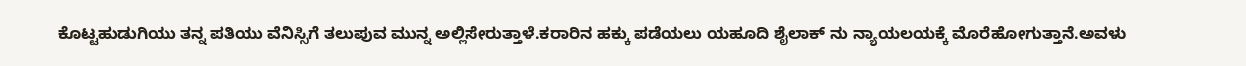ಕೊಟ್ಟಹುಡುಗಿಯು ತನ್ನ ಪತಿಯು ವೆನಿಸ್ಸಿಗೆ ತಲುಪುವ ಮುನ್ನ ಅಲ್ಲಿಸೇರುತ್ತಾಳೆ.ಕರಾರಿನ ಹಕ್ಕು ಪಡೆಯಲು ಯಹೂದಿ ಶೈಲಾಕ್ ನು ನ್ಯಾಯಲಯಕ್ಕೆ ಮೊರೆಹೋಗುತ್ತಾನೆ.ಅವಳು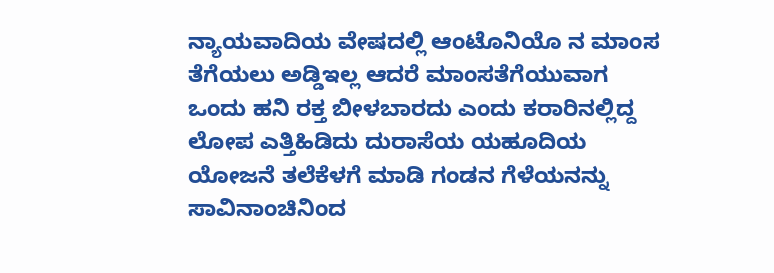ನ್ಯಾಯವಾದಿಯ ವೇಷದಲ್ಲಿ ಆಂಟೊನಿಯೊ ನ ಮಾಂಸ ತೆಗೆಯಲು ಅಡ್ಡಿಇಲ್ಲ ಆದರೆ ಮಾಂಸತೆಗೆಯುವಾಗ ಒಂದು ಹನಿ ರಕ್ತ ಬೀಳಬಾರದು ಎಂದು ಕರಾರಿನಲ್ಲಿದ್ದ ಲೋಪ ಎತ್ತಿಹಿಡಿದು ದುರಾಸೆಯ ಯಹೂದಿಯ ಯೋಜನೆ ತಲೆಕೆಳಗೆ ಮಾಡಿ ಗಂಡನ ಗೆಳೆಯನನ್ನು ಸಾವಿನಾಂಚಿನಿಂದ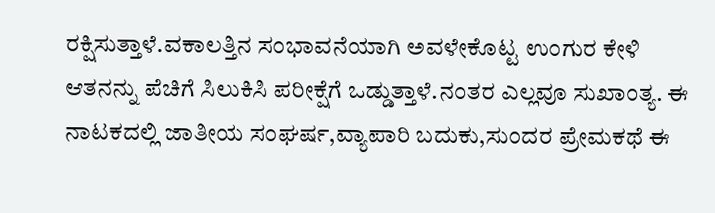ರಕ್ಷಿಸುತ್ತಾಳೆ.ವಕಾಲತ್ತಿನ ಸಂಭಾವನೆಯಾಗಿ ಅವಳೇಕೊಟ್ಟ ಉಂಗುರ ಕೇಳಿ ಆತನನ್ನು ಪೆಚಿಗೆ ಸಿಲುಕಿಸಿ ಪರೀಕ್ಷೆಗೆ ಒಡ್ಡುತ್ತಾಳೆ.ನಂತರ ಎಲ್ಲವೂ ಸುಖಾಂತ್ಯ. ಈ ನಾಟಕದಲ್ಲಿ ಜಾತೀಯ ಸಂಘರ್ಷ,ವ್ಯಾಪಾರಿ ಬದುಕು,ಸುಂದರ ಪ್ರೇಮಕಥೆ ಈ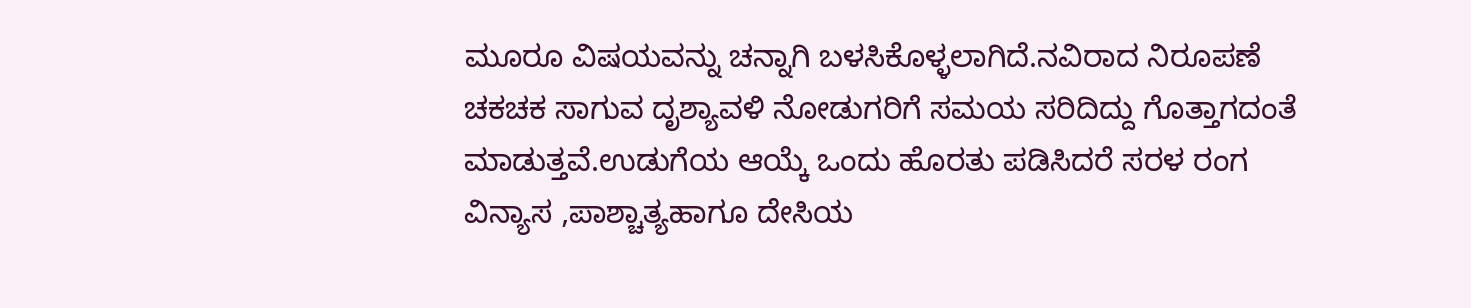ಮೂರೂ ವಿಷಯವನ್ನು ಚನ್ನಾಗಿ ಬಳಸಿಕೊಳ್ಳಲಾಗಿದೆ.ನವಿರಾದ ನಿರೂಪಣೆ ಚಕಚಕ ಸಾಗುವ ದೃಶ್ಯಾವಳಿ ನೋಡುಗರಿಗೆ ಸಮಯ ಸರಿದಿದ್ದು ಗೊತ್ತಾಗದಂತೆ ಮಾಡುತ್ತವೆ.ಉಡುಗೆಯ ಆಯ್ಕೆ ಒಂದು ಹೊರತು ಪಡಿಸಿದರೆ ಸರಳ ರಂಗ ವಿನ್ಯಾಸ ,ಪಾಶ್ಚಾತ್ಯಹಾಗೂ ದೇಸಿಯ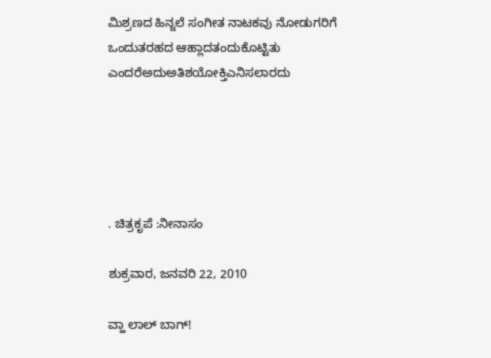ಮಿಶ್ರಣದ ಹಿನ್ನಲೆ ಸಂಗೀತ ನಾಟಕವು ನೋಡುಗರಿಗೆ ಒಂದುತರಹದ ಆಹ್ಲಾದತಂದುಕೊಟ್ಟಿತು ಎಂದರೆಅದುಅತಿಶಯೋಕ್ತಿಎನಿಸಲಾರದು





. ಚಿತ್ರಕೃಪೆ :ನೀನಾಸಂ

ಶುಕ್ರವಾರ, ಜನವರಿ 22, 2010

ವ್ಹಾ ಲಾಲ್ ಬಾಗ್!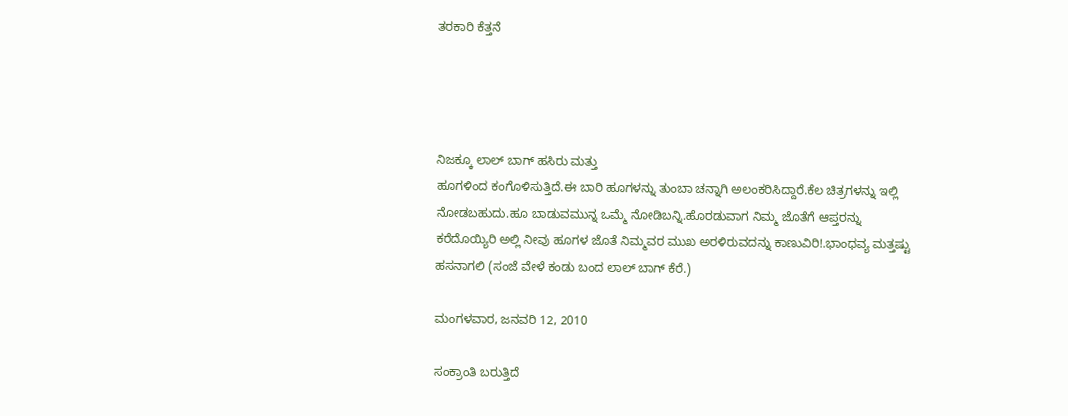ತರಕಾರಿ ಕೆತ್ತನೆ




ನಿಜಕ್ಕೂ ಲಾಲ್ ಬಾಗ್ ಹಸಿರು ಮತ್ತು
ಹೂಗಳಿಂದ ಕಂಗೊಳಿಸುತ್ತಿದೆ.ಈ ಬಾರಿ ಹೂಗಳನ್ನು ತುಂಬಾ ಚನ್ನಾಗಿ ಅಲಂಕರಿಸಿದ್ದಾರೆ.ಕೆಲ ಚಿತ್ರಗಳನ್ನು ಇಲ್ಲಿ ನೋಡಬಹುದು.ಹೂ ಬಾಡುವಮುನ್ನ ಒಮ್ಮೆ ನೋಡಿಬನ್ನಿ.ಹೊರಡುವಾಗ ನಿಮ್ಮ ಜೊತೆಗೆ ಆಪ್ತರನ್ನು ಕರೆದೊಯ್ಯಿರಿ ಅಲ್ಲಿ ನೀವು ಹೂಗಳ ಜೊತೆ ನಿಮ್ಮವರ ಮುಖ ಅರಳಿರುವದನ್ನು ಕಾಣುವಿರಿ!.ಭಾಂಧವ್ಯ ಮತ್ತಷ್ಟು ಹಸನಾಗಲಿ (ಸಂಜೆ ವೇಳೆ ಕಂಡು ಬಂದ ಲಾಲ್ ಬಾಗ್ ಕೆರೆ.)

ಮಂಗಳವಾರ, ಜನವರಿ 12, 2010

ಸಂಕ್ರಾಂತಿ ಬರುತ್ತಿದೆ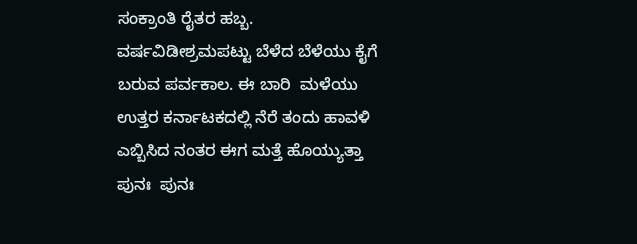ಸಂಕ್ರಾಂತಿ ರೈತರ ಹಬ್ಬ. ವರ್ಷವಿಡೀಶ್ರಮಪಟ್ಟು ಬೆಳೆದ ಬೆಳೆಯು ಕೈಗೆ ಬರುವ ಪರ್ವಕಾಲ. ಈ ಬಾರಿ  ಮಳೆಯು ಉತ್ತರ ಕರ್ನಾಟಕದಲ್ಲಿ ನೆರೆ ತಂದು ಹಾವಳಿ ಎಬ್ಬಿಸಿದ ನಂತರ ಈಗ ಮತ್ತೆ ಹೊಯ್ಯುತ್ತಾ ಪುನಃ  ಪುನಃ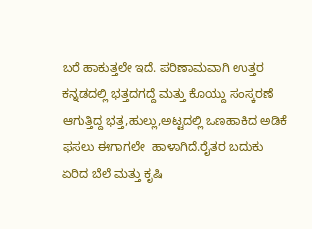ಬರೆ ಹಾಕುತ್ತಲೇ ಇದೆ. ಪರಿಣಾಮವಾಗಿ ಉತ್ತರ ಕನ್ನಡದಲ್ಲಿ ಭತ್ತದಗದ್ದೆ ಮತ್ತು ಕೊಯ್ದು ಸಂಸ್ಕರಣೆ ಆಗುತ್ತಿದ್ದ ಭತ್ತ,ಹುಲ್ಲು,ಅಟ್ಟದಲ್ಲಿ ಒಣಹಾಕಿದ ಅಡಿಕೆ ಫಸಲು ಈಗಾಗಲೇ  ಹಾಳಾಗಿದೆ.ರೈತರ ಬದುಕು ಏರಿದ ಬೆಲೆ ಮತ್ತು ಕೃಷಿ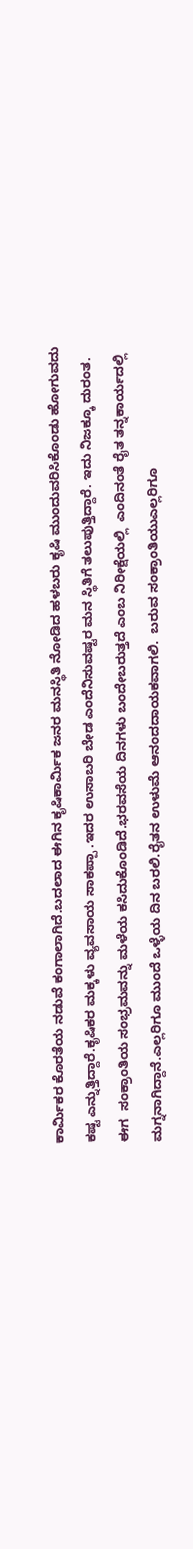ಕಾರ್ಮಿಕರ ಕೊರತೆಯ ನಡುವೆ ಕಂಗಾಲಾಗಿದೆ.ಬದಲಾದ ಈಗಿನ ಕೃಷಿಕಾರ್ಮಿಕ ಜನರ ಮನಸ್ಥಿತಿ ನೋಡಿದ ಹಳಬರು ಕೃಷಿ ಮುಂದುವರಿಸಿಕೊಂಡು ಹೋಗುವದು ಕಷ್ಟ ಎನ್ನುತ್ತಿದ್ದಾರೆ.ಕೃಷಿಕರ ಮಕ್ಕಳು ವ್ಯವಸಾಯ ಸಾಕಪ್ಪಾ .ಇದರ ಉಸಾಬರಿ ಬೇಡ ಎಂದೆನಿಸುವಷ್ಟರ ಮನ ಸ್ಥಿತಿಗೆ ತಲುಪುತ್ತಿದ್ದಾರೆ. ಇದು ನಿಜಕ್ಕೂ ದುರಂತ. ಈಗ  ಸಂಕ್ರಾಂತಿಯ ಸಂಭ್ರಮವನ್ನು ಮಳೆಯ ಕಸಿದುಕೊಂಡಿದೆ.ಭರವಸೆಯ ದಿನಗಳು ಬಂದೇಬರುತ್ತದೆ ಎಂಬ ನಿರೀಕ್ಷೆಯಲ್ಲಿ  ಎಂದಿನಂತೆ ರೈತ ತನ್ನಕಾರ್ಯದಲ್ಲಿ ಮಗ್ನನಾಗಿದ್ದಾನೆ.ಎಲ್ಲರಿಗೂ ಮುಂದೆ ಒಳ್ಳೆಯ ದಿನ ಬರಲಿ.ರೈತನ ಉಳುಮೆ ಆನಂದದಾಯಕವಾಗಲಿ.  ಬರುವ ಸಂಕ್ರಾಂತಿಯುಎಲ್ಲರಿಗೂ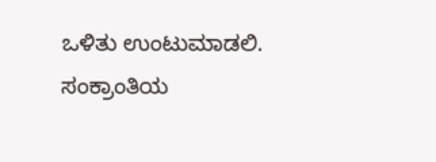ಒಳಿತು ಉಂಟುಮಾಡಲಿ. ಸಂಕ್ರಾಂತಿಯ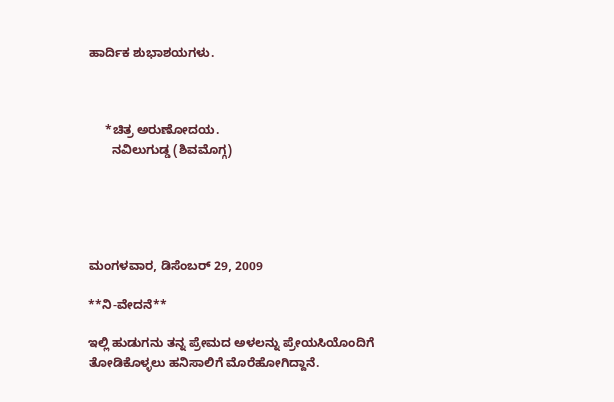ಹಾರ್ದಿಕ ಶುಭಾಶಯಗಳು.



     *ಚಿತ್ರ ಅರುಣೋದಯ.
       ನವಿಲುಗುಡ್ಡ (ಶಿವಮೊಗ್ಗ)





ಮಂಗಳವಾರ, ಡಿಸೆಂಬರ್ 29, 2009

**ನಿ-ವೇದನೆ**

ಇಲ್ಲಿ ಹುಡುಗನು ತನ್ನ ಪ್ರೇಮದ ಅಳಲನ್ನು ಪ್ರೇಯಸಿಯೊಂದಿಗೆ ತೋಡಿಕೊಳ್ಳಲು ಹನಿಸಾಲಿಗೆ ಮೊರೆಹೋಗಿದ್ದಾನೆ.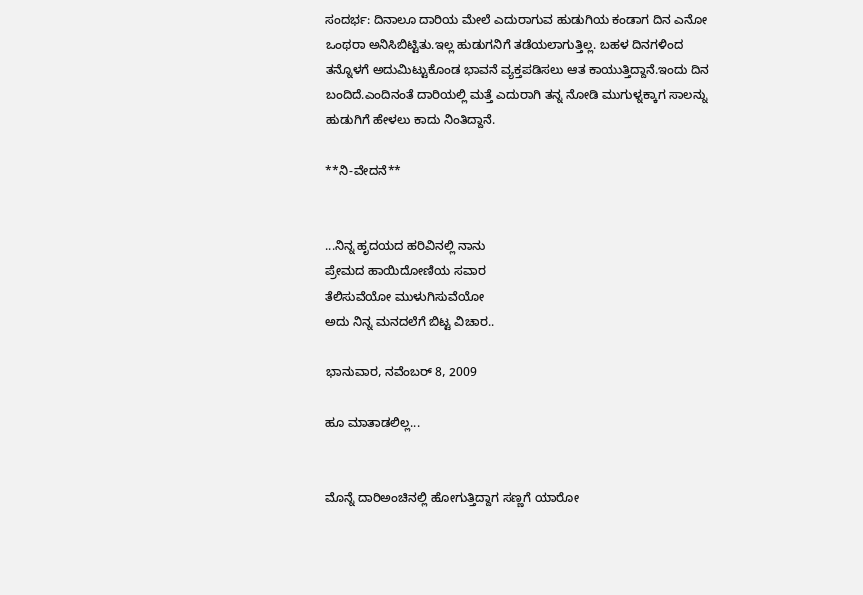ಸಂದರ್ಭ: ದಿನಾಲೂ ದಾರಿಯ ಮೇಲೆ ಎದುರಾಗುವ ಹುಡುಗಿಯ ಕಂಡಾಗ ದಿನ ಎನೋ ಒಂಥರಾ ಅನಿಸಿಬಿಟ್ಟಿತು.ಇಲ್ಲ ಹುಡುಗನಿಗೆ ತಡೆಯಲಾಗುತ್ತಿಲ್ಲ. ಬಹಳ ದಿನಗಳಿಂದ ತನ್ನೊಳಗೆ ಅದುಮಿಟ್ಟುಕೊಂಡ ಭಾವನೆ ವ್ಯಕ್ತಪಡಿಸಲು ಆತ ಕಾಯುತ್ತಿದ್ದಾನೆ.ಇಂದು ದಿನ ಬಂದಿದೆ.ಎಂದಿನಂತೆ ದಾರಿಯಲ್ಲಿ ಮತ್ತೆ ಎದುರಾಗಿ ತನ್ನ ನೋಡಿ ಮುಗುಳ್ನಕ್ಕಾಗ ಸಾಲನ್ನು ಹುಡುಗಿಗೆ ಹೇಳಲು ಕಾದು ನಿಂತಿದ್ದಾನೆ.

**ನಿ-ವೇದನೆ**


...ನಿನ್ನ ಹೃದಯದ ಹರಿವಿನಲ್ಲಿ ನಾನು
ಪ್ರೇಮದ ಹಾಯಿದೋಣಿಯ ಸವಾರ
ತೆಲಿಸುವೆಯೋ ಮುಳುಗಿಸುವೆಯೋ
ಅದು ನಿನ್ನ ಮನದಲೆಗೆ ಬಿಟ್ಟ ವಿಚಾರ..

ಭಾನುವಾರ, ನವೆಂಬರ್ 8, 2009

ಹೂ ಮಾತಾಡಲಿಲ್ಲ...


ಮೊನ್ನೆ ದಾರಿಅಂಚಿನಲ್ಲಿ ಹೋಗುತ್ತಿದ್ದಾಗ ಸಣ್ಣಗೆ ಯಾರೋ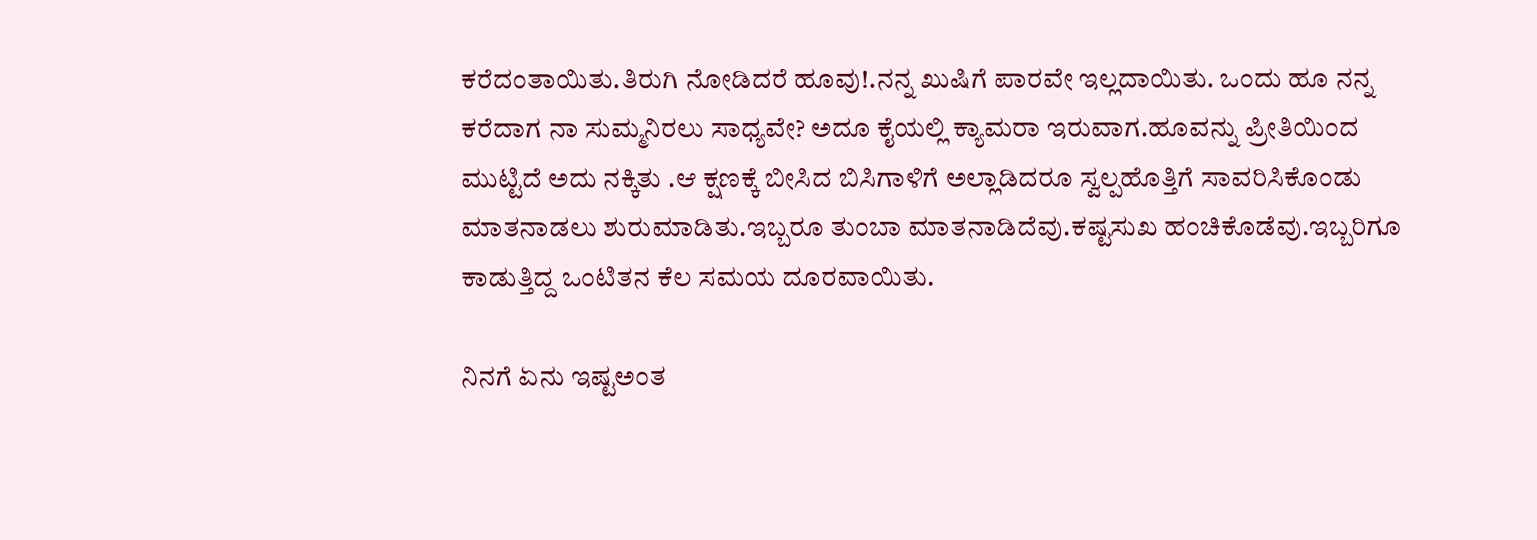ಕರೆದಂತಾಯಿತು.ತಿರುಗಿ ನೋಡಿದರೆ ಹೂವು!.ನನ್ನ ಖುಷಿಗೆ ಪಾರವೇ ಇಲ್ಲದಾಯಿತು. ಒಂದು ಹೂ ನನ್ನ ಕರೆದಾಗ ನಾ ಸುಮ್ಮನಿರಲು ಸಾಧ್ಯವೇ? ಅದೂ ಕೈಯಲ್ಲಿ ಕ್ಯಾಮರಾ ಇರುವಾಗ.ಹೂವನ್ನು ಪ್ರೀತಿಯಿಂದ ಮುಟ್ಟಿದೆ ಅದು ನಕ್ಕಿತು .ಆ ಕ್ಷಣಕ್ಕೆ ಬೀಸಿದ ಬಿಸಿಗಾಳಿಗೆ ಅಲ್ಲಾಡಿದರೂ ಸ್ವಲ್ಪಹೊತ್ತಿಗೆ ಸಾವರಿಸಿಕೊಂಡು ಮಾತನಾಡಲು ಶುರುಮಾಡಿತು.ಇಬ್ಬರೂ ತುಂಬಾ ಮಾತನಾಡಿದೆವು.ಕಷ್ಟಸುಖ ಹಂಚಿಕೊಡೆವು.ಇಬ್ಬರಿಗೂ ಕಾಡುತ್ತಿದ್ದ ಒಂಟಿತನ ಕೆಲ ಸಮಯ ದೂರವಾಯಿತು.

ನಿನಗೆ ಏನು ಇಷ್ಟಅಂತ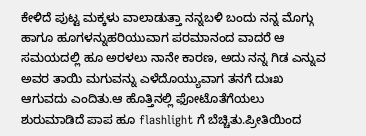ಕೇಳಿದೆ ಪುಟ್ಟ ಮಕ್ಕಳು ವಾಲಾಡುತ್ತಾ ನನ್ನಬಳಿ ಬಂದು ನನ್ನ ಮೊಗ್ಗು ಹಾಗೂ ಹೂಗಳನ್ನುಹರಿಯುವಾಗ ಪರಮಾನಂದ ವಾದರೆ ಆ ಸಮಯದಲ್ಲಿ ಹೂ ಅರಳಲು ನಾನೇ ಕಾರಣ, ಅದು ನನ್ನ ಗಿಡ ಎನ್ನುವ ಅವರ ತಾಯಿ ಮಗುವನ್ನು ಎಳೆದೊಯ್ಯುವಾಗ ತನಗೆ ದುಃಖ ಆಗುವದು ಎಂದಿತು.ಆ ಹೊತ್ತಿನಲ್ಲಿ ಫೋಟೊತೆಗೆಯಲು ಶುರುಮಾಡಿದೆ ಪಾಪ ಹೂ flashlight ಗೆ ಬೆಚ್ಚಿತು.ಪ್ರೀತಿಯಿಂದ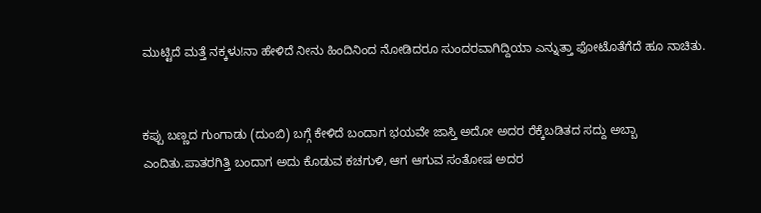ಮುಟ್ಟಿದೆ ಮತ್ತೆ ನಕ್ಕಳು!ನಾ ಹೇಳಿದೆ ನೀನು ಹಿಂದಿನಿಂದ ನೋಡಿದರೂ ಸುಂದರವಾಗಿದ್ದಿಯಾ ಎನ್ನುತ್ತಾ ಫೋಟೊತೆಗೆದೆ ಹೂ ನಾಚಿತು.


ಕಪ್ಪು ಬಣ್ಣದ ಗುಂಗಾಡು (ದುಂಬಿ) ಬಗ್ಗೆ ಕೇಳಿದೆ ಬಂದಾಗ ಭಯವೇ ಜಾಸ್ತಿ ಅದೋ ಅದರ ರೆಕ್ಕೆಬಡಿತದ ಸದ್ದು ಅಬ್ಬಾ ಎಂದಿತು.ಪಾತರಗಿತ್ತಿ ಬಂದಾಗ ಅದು ಕೊಡುವ ಕಚಗುಳಿ, ಆಗ ಆಗುವ ಸಂತೋಷ ಅದರ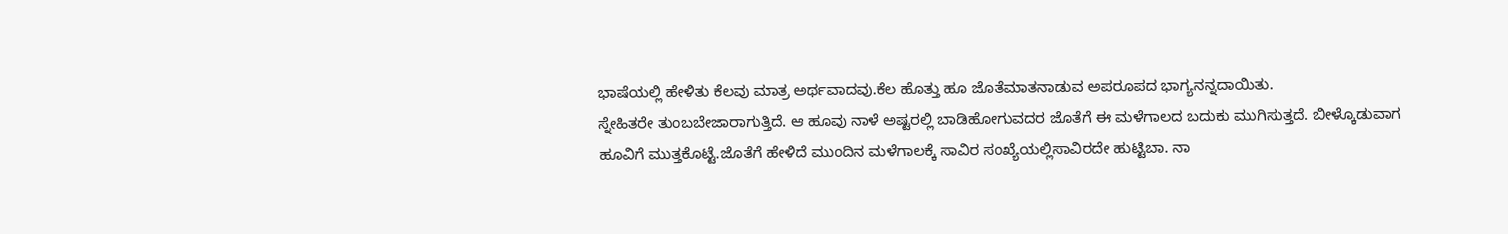ಭಾಷೆಯಲ್ಲಿ ಹೇಳಿತು ಕೆಲವು ಮಾತ್ರ ಅರ್ಥವಾದವು.ಕೆಲ ಹೊತ್ತು ಹೂ ಜೊತೆಮಾತನಾಡುವ ಅಪರೂಪದ ಭಾಗ್ಯನನ್ನದಾಯಿತು.
ಸ್ನೇಹಿತರೇ ತುಂಬಬೇಜಾರಾಗುತ್ತಿದೆ. ಆ ಹೂವು ನಾಳೆ ಅಷ್ಟರಲ್ಲಿ ಬಾಡಿಹೋಗುವದರ ಜೊತೆಗೆ ಈ ಮಳೆಗಾಲದ ಬದುಕು ಮುಗಿಸುತ್ತದೆ. ಬೀಳ್ಕೊಡುವಾಗ ಹೂವಿಗೆ ಮುತ್ತಕೊಟ್ಟೆ.ಜೊತೆಗೆ ಹೇಳಿದೆ ಮುಂದಿನ ಮಳೆಗಾಲಕ್ಕೆ ಸಾವಿರ ಸಂಖ್ಯೆಯಲ್ಲಿಸಾವಿರದೇ ಹುಟ್ಟಿಬಾ. ನಾ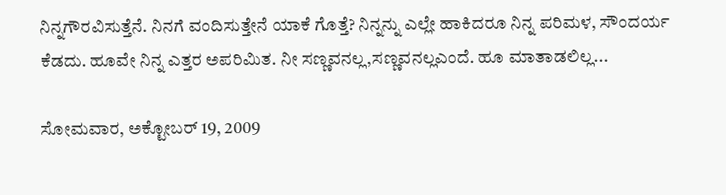ನಿನ್ನಗೌರವಿಸುತ್ತೆನೆ. ನಿನಗೆ ವಂದಿಸುತ್ತೇನೆ ಯಾಕೆ ಗೊತ್ತೆ? ನಿನ್ನನ್ನು ಎಲ್ಲೇ ಹಾಕಿದರೂ ನಿನ್ನ ಪರಿಮಳ, ಸೌಂದರ್ಯ ಕೆಡದು. ಹೂವೇ ನಿನ್ನ ಎತ್ತರ ಅಪರಿಮಿತ. ನೀ ಸಣ್ಣವನಲ್ಲ,ಸಣ್ಣವನಲ್ಲಎಂದೆ. ಹೂ ಮಾತಾಡಲಿಲ್ಲ...

ಸೋಮವಾರ, ಅಕ್ಟೋಬರ್ 19, 2009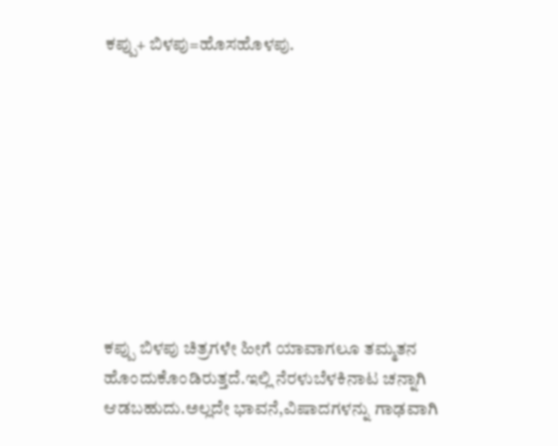ಕಪ್ಪು+ ಬಿಳಪು=ಹೊಸಹೊಳಪು.









ಕಪ್ಪು ಬಿಳಪು ಚಿತ್ರಗಳೇ ಹೀಗೆ ಯಾವಾಗಲೂ ತಮ್ಮತನ ಹೊಂದುಕೊಂಡಿರುತ್ತದೆ.ಇಲ್ಲಿ ನೆರಳುಬೆಳಕಿನಾಟ ಚನ್ನಾಗಿ ಆಡಬಹುದು.ಅಲ್ಲದೇ ಭಾವನೆ,ವಿಷಾದಗಳನ್ನು ಗಾಢವಾಗಿ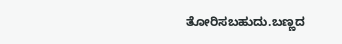ತೋರಿಸಬಹುದು.ಬಣ್ಣದ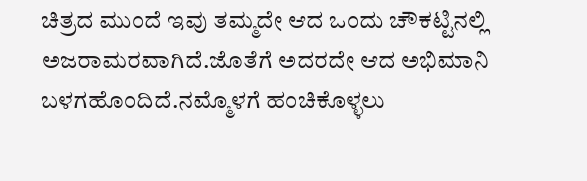ಚಿತ್ರದ ಮುಂದೆ ಇವು ತಮ್ಮದೇ ಆದ ಒಂದು ಚೌಕಟ್ಟಿನಲ್ಲಿ ಅಜರಾಮರವಾಗಿದೆ.ಜೊತೆಗೆ ಅದರದೇ ಆದ ಅಭಿಮಾನಿ ಬಳಗಹೊಂದಿದೆ.ನಮ್ಮೊಳಗೆ ಹಂಚಿಕೊಳ್ಳಲು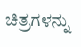ಚಿತ್ರಗಳನ್ನು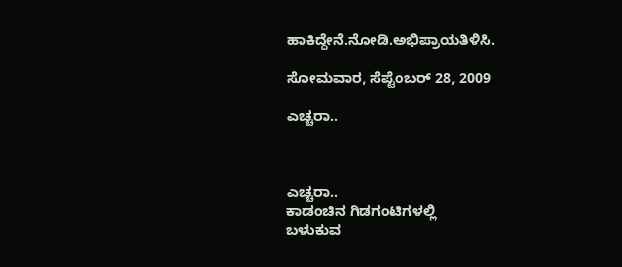ಹಾಕಿದ್ದೇನೆ.ನೋಡಿ.ಅಭಿಪ್ರಾಯತಿಳಿಸಿ.

ಸೋಮವಾರ, ಸೆಪ್ಟೆಂಬರ್ 28, 2009

ಎಚ್ಚರಾ..



ಎಚ್ಚರಾ..
ಕಾಡಂಚಿನ ಗಿಡಗಂಟಿಗಳಲ್ಲಿ
ಬಳುಕುವ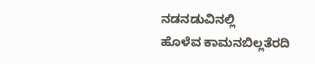ನಡನಡುವಿನಲ್ಲಿ
ಹೊಳೆವ ಕಾಮನಬಿಲ್ಲತೆರದಿ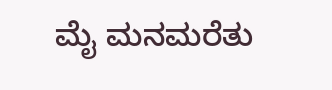ಮೈ ಮನಮರೆತು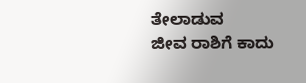ತೇಲಾಡುವ
ಜೀವ ರಾಶಿಗೆ ಕಾದು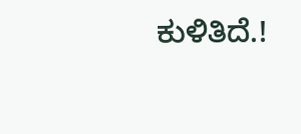ಕುಳಿತಿದೆ.!